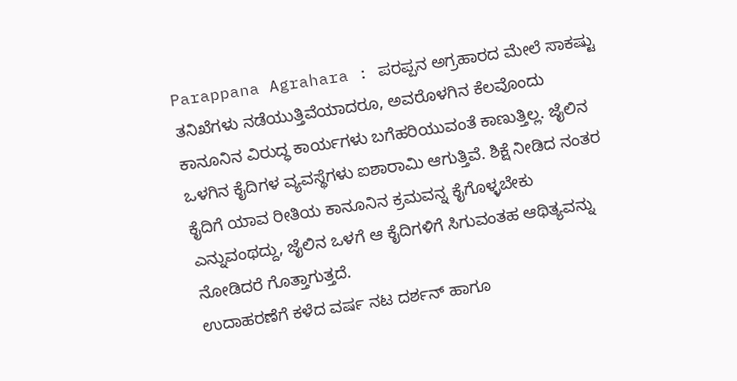Parappana Agrahara : ಪರಪ್ಪನ ಅಗ್ರಹಾರದ ಮೇಲೆ ಸಾಕಷ್ಟು ತನಿಖೆಗಳು ನಡೆಯುತ್ತಿವೆಯಾದರೂ, ಅವರೊಳಗಿನ ಕೆಲವೊಂದು ಕಾನೂನಿನ ವಿರುದ್ಧ ಕಾರ್ಯಗಳು ಬಗೆಹರಿಯುವಂತೆ ಕಾಣುತ್ತಿಲ್ಲ. ಜೈಲಿನ ಒಳಗಿನ ಕೈದಿಗಳ ವ್ಯವಸ್ಥೆಗಳು ಐಶಾರಾಮಿ ಆಗುತ್ತಿವೆ. ಶಿಕ್ಷೆ ನೀಡಿದ ನಂತರ ಕೈದಿಗೆ ಯಾವ ರೀತಿಯ ಕಾನೂನಿನ ಕ್ರಮವನ್ನ ಕೈಗೊಳ್ಳಬೇಕು ಎನ್ನುವಂಥದ್ದು, ಜೈಲಿನ ಒಳಗೆ ಆ ಕೈದಿಗಳಿಗೆ ಸಿಗುವಂತಹ ಆಥಿತ್ಯವನ್ನು ನೋಡಿದರೆ ಗೊತ್ತಾಗುತ್ತದೆ.
ಉದಾಹರಣೆಗೆ ಕಳೆದ ವರ್ಷ ನಟ ದರ್ಶನ್ ಹಾಗೂ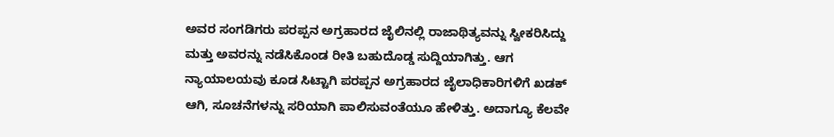ಅವರ ಸಂಗಡಿಗರು ಪರಪ್ಪನ ಅಗ್ರಹಾರದ ಜೈಲಿನಲ್ಲಿ ರಾಜಾಥಿತ್ಯವನ್ನು ಸ್ವೀಕರಿಸಿದ್ದು ಮತ್ತು ಅವರನ್ನು ನಡೆಸಿಕೊಂಡ ರೀತಿ ಬಹುದೊಡ್ಡ ಸುದ್ದಿಯಾಗಿತ್ತು. ಆಗ ನ್ಯಾಯಾಲಯವು ಕೂಡ ಸಿಟ್ಟಾಗಿ ಪರಪ್ಪನ ಅಗ್ರಹಾರದ ಜೈಲಾಧಿಕಾರಿಗಳಿಗೆ ಖಡಕ್ ಆಗಿ, ಸೂಚನೆಗಳನ್ನು ಸರಿಯಾಗಿ ಪಾಲಿಸುವಂತೆಯೂ ಹೇಳಿತ್ತು. ಅದಾಗ್ಯೂ ಕೆಲವೇ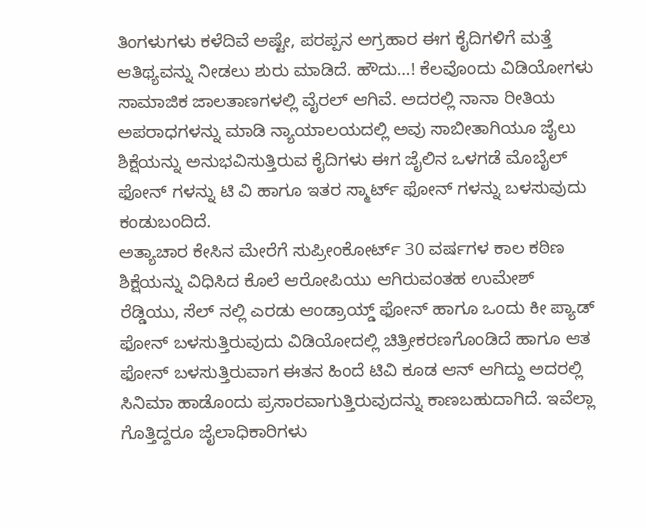ತಿಂಗಳುಗಳು ಕಳೆದಿವೆ ಅಷ್ಟೇ, ಪರಪ್ಪನ ಅಗ್ರಹಾರ ಈಗ ಕೈದಿಗಳಿಗೆ ಮತ್ತೆ ಆತಿಥ್ಯವನ್ನು ನೀಡಲು ಶುರು ಮಾಡಿದೆ. ಹೌದು…! ಕೆಲವೊಂದು ವಿಡಿಯೋಗಳು ಸಾಮಾಜಿಕ ಜಾಲತಾಣಗಳಲ್ಲಿ ವೈರಲ್ ಆಗಿವೆ. ಅದರಲ್ಲಿ ನಾನಾ ರೀತಿಯ ಅಪರಾಧಗಳನ್ನು ಮಾಡಿ ನ್ಯಾಯಾಲಯದಲ್ಲಿ ಅವು ಸಾಬೀತಾಗಿಯೂ ಜೈಲು ಶಿಕ್ಷೆಯನ್ನು ಅನುಭವಿಸುತ್ತಿರುವ ಕೈದಿಗಳು ಈಗ ಜೈಲಿನ ಒಳಗಡೆ ಮೊಬೈಲ್ ಫೋನ್ ಗಳನ್ನು ಟಿ ವಿ ಹಾಗೂ ಇತರ ಸ್ಮಾರ್ಟ್ ಫೋನ್ ಗಳನ್ನು ಬಳಸುವುದು ಕಂಡುಬಂದಿದೆ.
ಅತ್ಯಾಚಾರ ಕೇಸಿನ ಮೇರೆಗೆ ಸುಪ್ರೀಂಕೋರ್ಟ್ 30 ವರ್ಷಗಳ ಕಾಲ ಕಠಿಣ ಶಿಕ್ಷೆಯನ್ನು ವಿಧಿಸಿದ ಕೊಲೆ ಆರೋಪಿಯು ಆಗಿರುವಂತಹ ಉಮೇಶ್ ರೆಡ್ಡಿಯು, ಸೆಲ್ ನಲ್ಲಿ ಎರಡು ಆಂಡ್ರಾಯ್ಡ್ ಫೋನ್ ಹಾಗೂ ಒಂದು ಕೀ ಪ್ಯಾಡ್ ಫೋನ್ ಬಳಸುತ್ತಿರುವುದು ವಿಡಿಯೋದಲ್ಲಿ ಚಿತ್ರೀಕರಣಗೊಂಡಿದೆ ಹಾಗೂ ಆತ ಫೋನ್ ಬಳಸುತ್ತಿರುವಾಗ ಈತನ ಹಿಂದೆ ಟಿವಿ ಕೂಡ ಆನ್ ಆಗಿದ್ದು ಅದರಲ್ಲಿ ಸಿನಿಮಾ ಹಾಡೊಂದು ಪ್ರಸಾರವಾಗುತ್ತಿರುವುದನ್ನು ಕಾಣಬಹುದಾಗಿದೆ. ಇವೆಲ್ಲಾ ಗೊತ್ತಿದ್ದರೂ ಜೈಲಾಧಿಕಾರಿಗಳು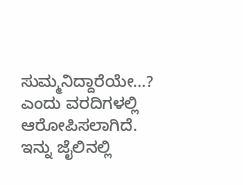ಸುಮ್ಮನಿದ್ದಾರೆಯೇ…? ಎಂದು ವರದಿಗಳಲ್ಲಿ ಆರೋಪಿಸಲಾಗಿದೆ. ಇನ್ನು ಜೈಲಿನಲ್ಲಿ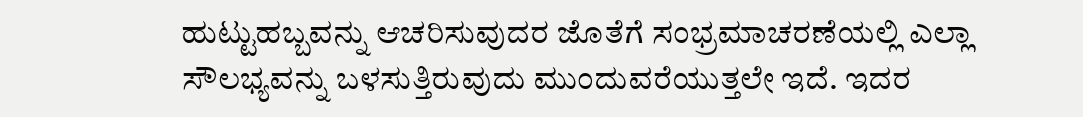ಹುಟ್ಟುಹಬ್ಬವನ್ನು ಆಚರಿಸುವುದರ ಜೊತೆಗೆ ಸಂಭ್ರಮಾಚರಣೆಯಲ್ಲಿ ಎಲ್ಲಾ ಸೌಲಭ್ಯವನ್ನು ಬಳಸುತ್ತಿರುವುದು ಮುಂದುವರೆಯುತ್ತಲೇ ಇದೆ. ಇದರ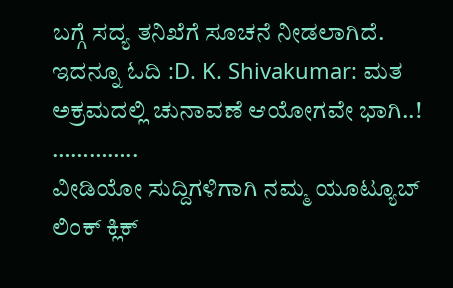ಬಗ್ಗೆ ಸದ್ಯ ತನಿಖೆಗೆ ಸೂಚನೆ ನೀಡಲಾಗಿದೆ.
ಇದನ್ನೂ ಓದಿ :D. K. Shivakumar: ಮತ ಅಕ್ರಮದಲ್ಲಿ ಚುನಾವಣೆ ಆಯೋಗವೇ ಭಾಗಿ..!
…………..
ವೀಡಿಯೋ ಸುದ್ದಿಗಳಿಗಾಗಿ ನಮ್ಮ ಯೂಟ್ಯೂಬ್ ಲಿಂಕ್ ಕ್ಲಿಕ್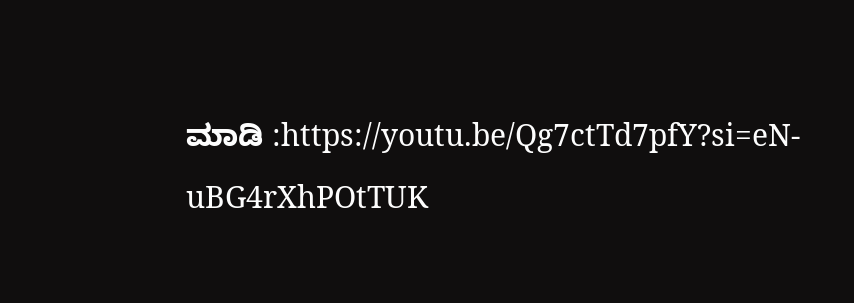ಮಾಡಿ :https://youtu.be/Qg7ctTd7pfY?si=eN-uBG4rXhPOtTUK